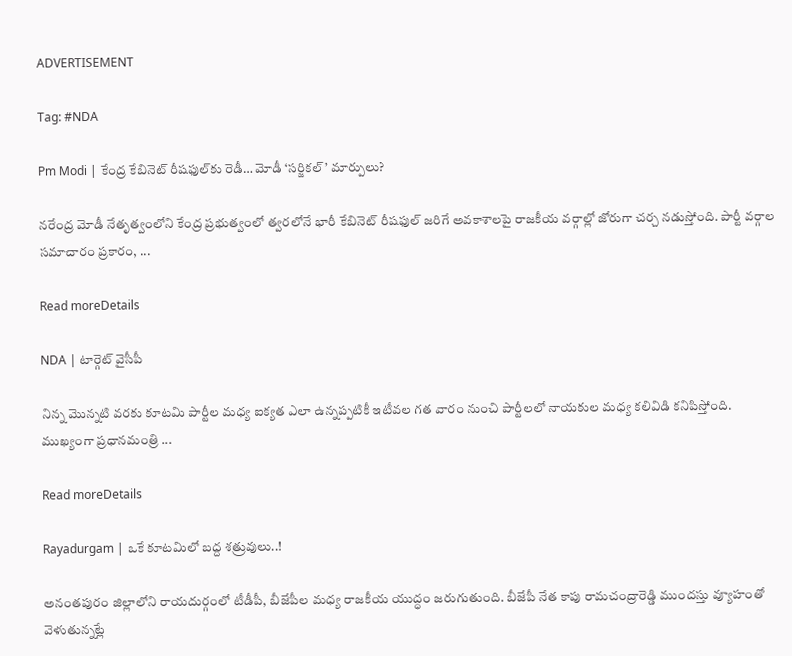ADVERTISEMENT

Tag: #NDA

Pm Modi | కేంద్ర కేబినెట్ రీషఫుల్‌కు రెడీ… మోడీ ‘సర్జికల్’ మార్పులు?

నరేంద్ర మోడీ నేతృత్వంలోని కేంద్ర ప్రభుత్వంలో త్వరలోనే భారీ కేబినెట్ రీషఫుల్ జరిగే అవకాశాలపై రాజకీయ వర్గాల్లో జోరుగా చర్చ నడుస్తోంది. పార్టీ వర్గాల సమాచారం ప్రకారం, ...

Read moreDetails

NDA | టార్గెట్ వైసీపీ

నిన్న మొన్నటి వరకు కూటమి పార్టీల మధ్య ఐక్యత ఎలా ఉన్నప్పటికీ ఇటీవల గత వారం నుంచి పార్టీల‌లో నాయ‌కుల మ‌ధ్య కలివిడి కనిపిస్తోంది. ముఖ్యంగా ప్రధానమంత్రి ...

Read moreDetails

Rayadurgam | ఒకే కూటమిలో బద్ద శత్రువులు..!

అనంతపురం జిల్లాలోని రాయదుర్గంలో టీడీపీ, బీజేపీల మధ్య రాజకీయ యుద్ధం జరుగుతుంది. బీజేపీ నేత కాపు రామచంద్రారెడ్డి ముందస్తు వ్యూహంతో వెళుతున్నట్లే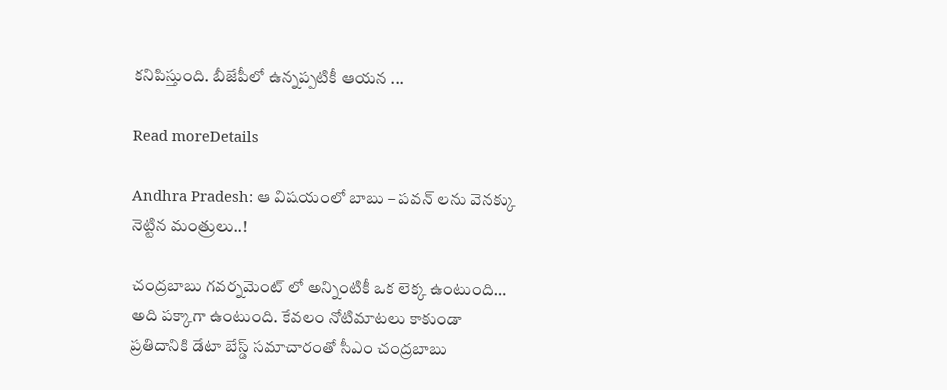కనిపిస్తుంది. బీజేపీలో ఉన్నప్పటికీ ఆయన ...

Read moreDetails

Andhra Pradesh: ఆ విషయంలో బాబు – పవన్ లను వెనక్కు నెట్టిన మంత్రులు..!

చంద్రబాబు గవర్నమెంట్ లో అన్నింటికీ ఒక లెక్క ఉంటుంది… అది పక్కాగా ఉంటుంది. కేవలం నోటిమాటలు కాకుండా ప్రతిదానికి డేటా బేస్డ్ సమాచారంతో సీఎం చంద్రబాబు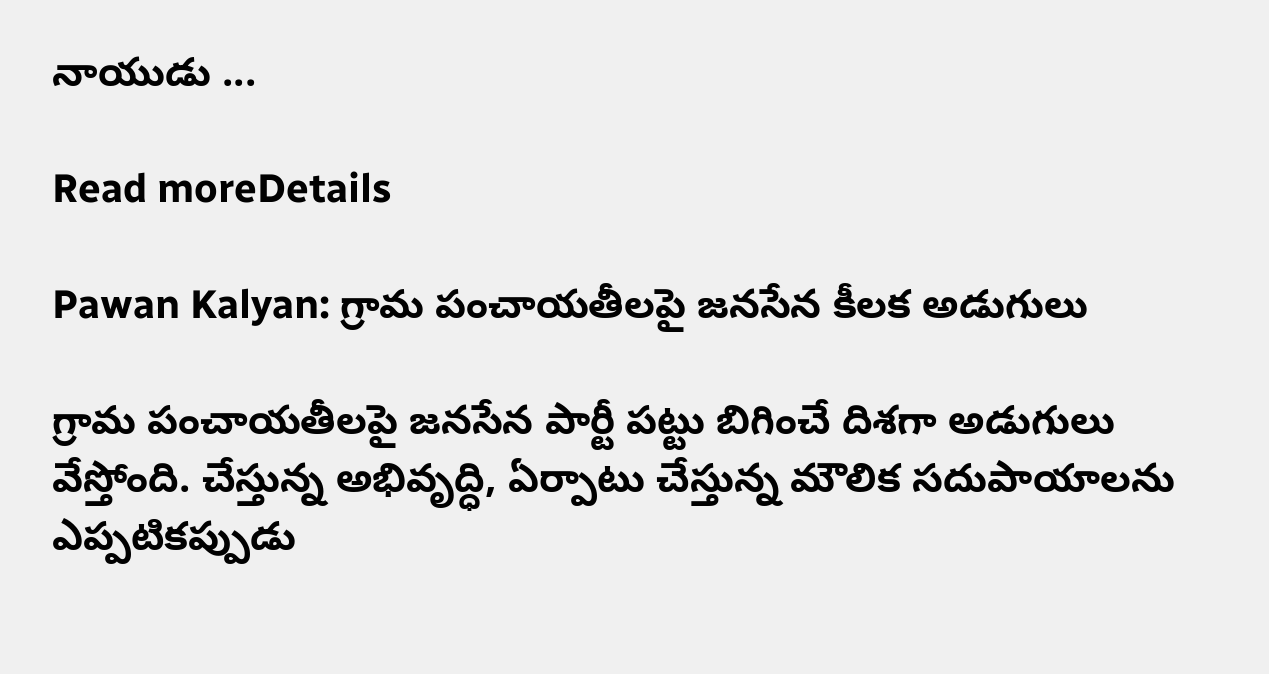నాయుడు ...

Read moreDetails

Pawan Kalyan: గ్రామ పంచాయ‌తీల‌పై జ‌న‌సేన కీలక అడుగులు

గ్రామ పంచాయ‌తీల‌పై జ‌న‌సేన పార్టీ ప‌ట్టు బిగించే దిశ‌గా అడుగులు వేస్తోంది. చేస్తున్న అభివృద్ధి, ఏర్పాటు చేస్తున్న మౌలిక స‌దుపాయాల‌ను ఎప్ప‌టిక‌ప్పుడు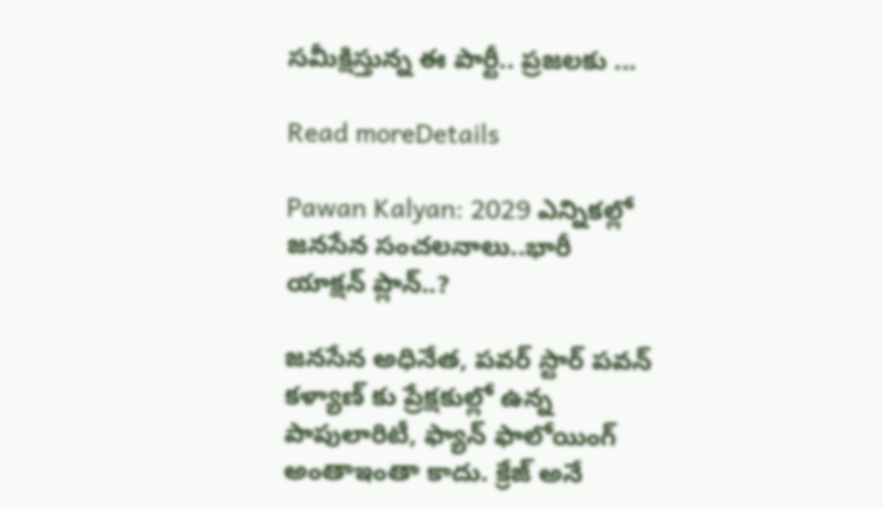స‌మీక్షిస్తున్న ఈ పార్టీ.. ప్ర‌జ‌ల‌కు ...

Read moreDetails

Pawan Kalyan: 2029 ఎన్నికల్లో జనసేన సంచలనాలు..భారీ యాక్షన్ ప్లాన్..?

జనసేన అధినేత, పవర్ స్టార్ పవన్ కళ్యాణ్ కు ప్రేక్షకుల్లో ఉన్న పాపులారిటీ, ఫ్యాన్ ఫాలోయింగ్ అంతాఇంతా కాదు. క్రేజ్ అనే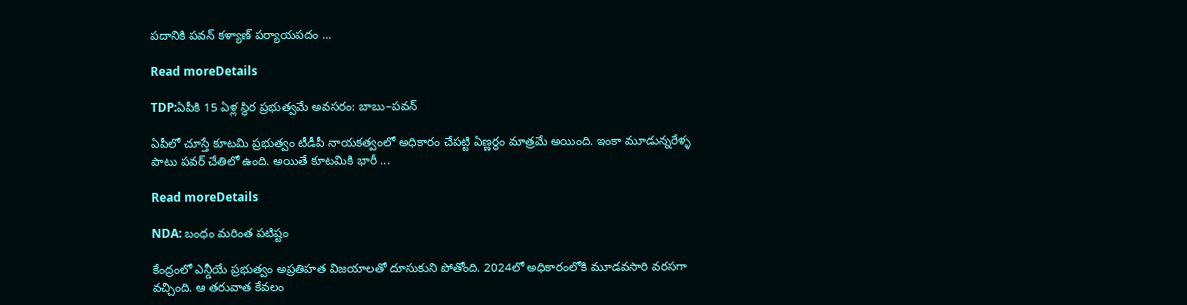పదానికి పవన్ కళ్యాణ్ పర్యాయపదం ...

Read moreDetails

TDP:ఏపీకి 15 ఏళ్ల స్థిర ప్రభుత్వమే అవసరం: బాబు–పవన్

ఏపీలో చూస్తే కూటమి ప్రభుత్వం టీడీపీ నాయకత్వంలో అధికారం చేపట్టి ఏణ్ణర్ధం మాత్రమే అయింది. ఇంకా మూడున్నరేళ్ళ పాటు పవర్ చేతిలో ఉంది. అయితే కూటమికి భారీ ...

Read moreDetails

NDA: బంధం మరింత పటిష్టం

కేంద్రంలో ఎన్డీయే ప్రభుత్వం అప్రతిహత విజయాలతో దూసుకుని పోతోంది. 2024లో అధికారంలోకి మూడవసారి వరసగా వచ్చింది. ఆ తరువాత కేవలం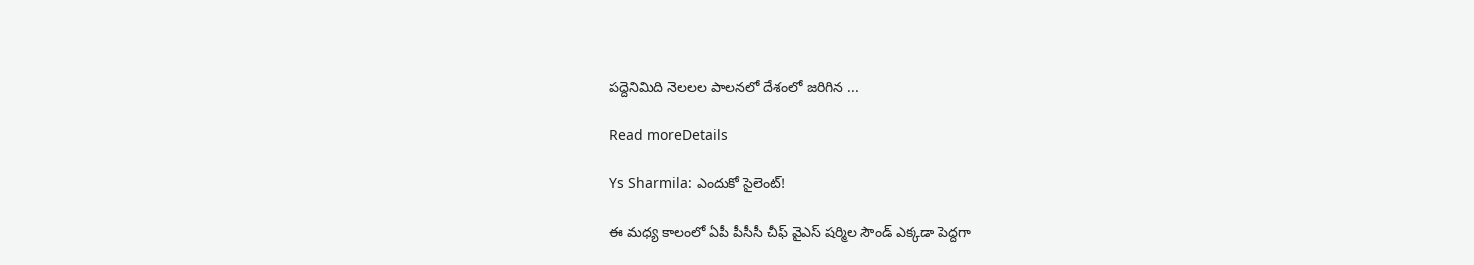పద్దెనిమిది నెలలల పాలనలో దేశంలో జరిగిన ...

Read moreDetails

Ys Sharmila: ఎందుకో సైలెంట్!

ఈ మధ్య కాలంలో ఏపీ పీసీసీ చీఫ్ వైఎస్ షర్మిల సౌండ్ ఎక్కడా పెద్దగా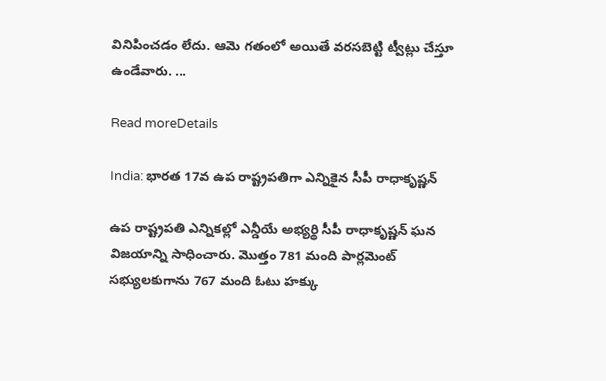వినిపించడం లేదు. ఆమె గతంలో అయితే వరసబెట్టి ట్వీట్లు చేస్తూ ఉండేవారు. ...

Read moreDetails

India: భారత 17వ ఉప రాష్ట్రపతిగా ఎన్నికైన సీపీ రాధాకృష్ణన్‌

ఉప రాష్ట్రపతి ఎన్నికల్లో ఎన్డీయే అభ్యర్థి సీపీ రాధాకృష్ణన్‌ ఘన విజయాన్ని సాధించారు. మొత్తం 781 మంది పార్లమెంట్ సభ్యులకుగాను 767 మంది ఓటు హక్కు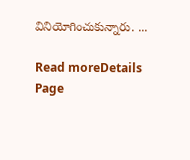వినియోగించుకున్నారు. ...

Read moreDetails
Page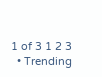1 of 3 1 2 3
  • Trending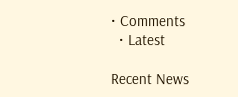• Comments
  • Latest

Recent News